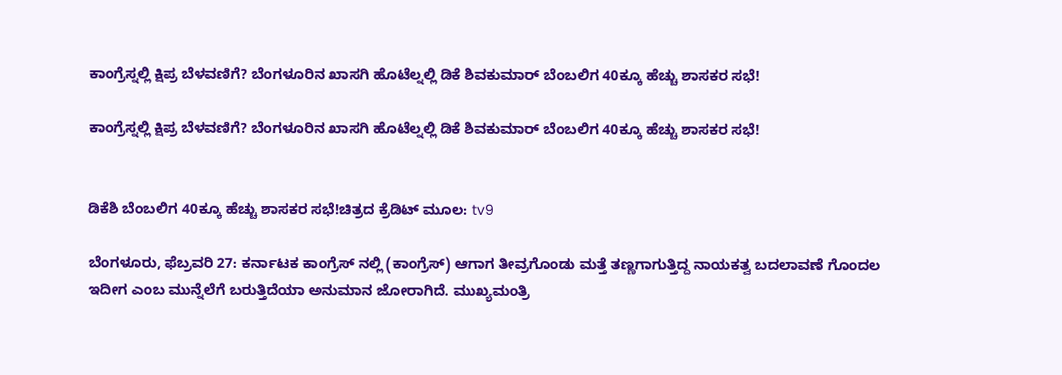ಕಾಂಗ್ರೆಸ್ನಲ್ಲಿ ಕ್ಷಿಪ್ರ ಬೆಳವಣಿಗೆ? ಬೆಂಗಳೂರಿನ ಖಾಸಗಿ ಹೊಟೆಲ್ನಲ್ಲಿ ಡಿಕೆ ಶಿವಕುಮಾರ್ ಬೆಂಬಲಿಗ 40ಕ್ಕೂ ಹೆಚ್ಚು ಶಾಸಕರ ಸಭೆ!

ಕಾಂಗ್ರೆಸ್ನಲ್ಲಿ ಕ್ಷಿಪ್ರ ಬೆಳವಣಿಗೆ? ಬೆಂಗಳೂರಿನ ಖಾಸಗಿ ಹೊಟೆಲ್ನಲ್ಲಿ ಡಿಕೆ ಶಿವಕುಮಾರ್ ಬೆಂಬಲಿಗ 40ಕ್ಕೂ ಹೆಚ್ಚು ಶಾಸಕರ ಸಭೆ!


ಡಿಕೆಶಿ ಬೆಂಬಲಿಗ 40ಕ್ಕೂ ಹೆಚ್ಚು ಶಾಸಕರ ಸಭೆ!ಚಿತ್ರದ ಕ್ರೆಡಿಟ್ ಮೂಲ: tv9

ಬೆಂಗಳೂರು, ಫೆಬ್ರವರಿ 27: ಕರ್ನಾಟಕ ಕಾಂಗ್ರೆಸ್ ನಲ್ಲಿ (ಕಾಂಗ್ರೆಸ್) ಆಗಾಗ ತೀವ್ರಗೊಂಡು ಮತ್ತೆ ತಣ್ಣಗಾಗುತ್ತಿದ್ದ ನಾಯಕತ್ವ ಬದಲಾವಣೆ ಗೊಂದಲ ಇದೀಗ ಎಂಬ ಮುನ್ನೆಲೆಗೆ ಬರುತ್ತಿದೆಯಾ ಅನುಮಾನ ಜೋರಾಗಿದೆ. ಮುಖ್ಯಮಂತ್ರಿ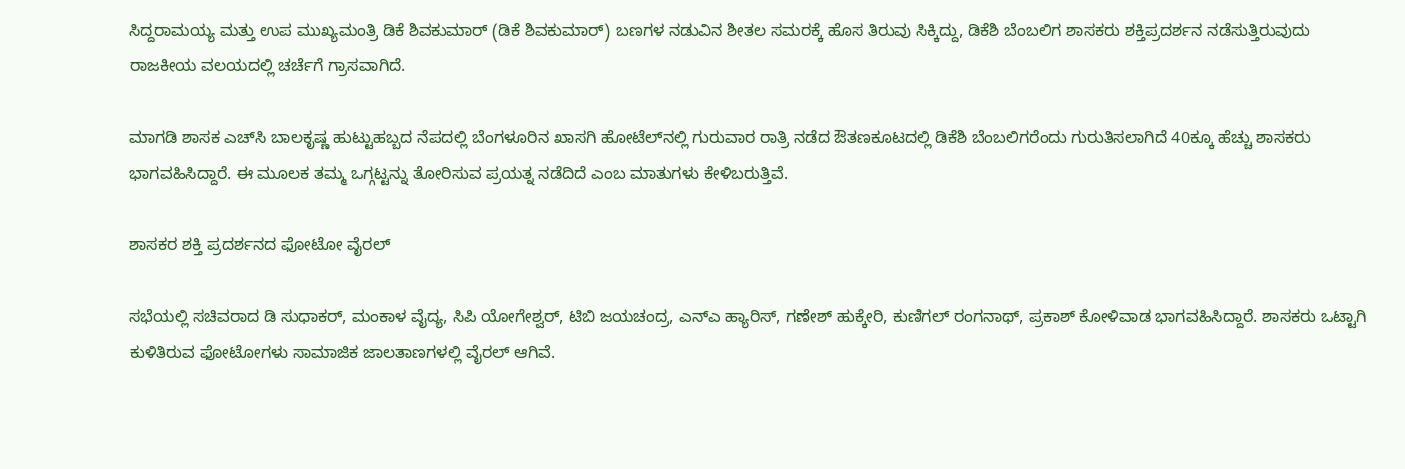ಸಿದ್ದರಾಮಯ್ಯ ಮತ್ತು ಉಪ ಮುಖ್ಯಮಂತ್ರಿ ಡಿಕೆ ಶಿವಕುಮಾರ್ (ಡಿಕೆ ಶಿವಕುಮಾರ್) ಬಣಗಳ ನಡುವಿನ ಶೀತಲ ಸಮರಕ್ಕೆ ಹೊಸ ತಿರುವು ಸಿಕ್ಕಿದ್ದು, ಡಿಕೆಶಿ ಬೆಂಬಲಿಗ ಶಾಸಕರು ಶಕ್ತಿಪ್ರದರ್ಶನ ನಡೆಸುತ್ತಿರುವುದು ರಾಜಕೀಯ ವಲಯದಲ್ಲಿ ಚರ್ಚೆಗೆ ಗ್ರಾಸವಾಗಿದೆ.

ಮಾಗಡಿ ಶಾಸಕ ಎಚ್‌ಸಿ ಬಾಲಕೃಷ್ಣ ಹುಟ್ಟುಹಬ್ಬದ ನೆಪದಲ್ಲಿ ಬೆಂಗಳೂರಿನ ಖಾಸಗಿ ಹೋಟೆಲ್‌ನಲ್ಲಿ ಗುರುವಾರ ರಾತ್ರಿ ನಡೆದ ಔತಣಕೂಟದಲ್ಲಿ ಡಿಕೆಶಿ ಬೆಂಬಲಿಗರೆಂದು ಗುರುತಿಸಲಾಗಿದೆ 40ಕ್ಕೂ ಹೆಚ್ಚು ಶಾಸಕರು ಭಾಗವಹಿಸಿದ್ದಾರೆ. ಈ ಮೂಲಕ ತಮ್ಮ ಒಗ್ಗಟ್ಟನ್ನು ತೋರಿಸುವ ಪ್ರಯತ್ನ ನಡೆದಿದೆ ಎಂಬ ಮಾತುಗಳು ಕೇಳಿಬರುತ್ತಿವೆ.

ಶಾಸಕರ ಶಕ್ತಿ ಪ್ರದರ್ಶನದ ಫೋಟೋ ವೈರಲ್

ಸಭೆಯಲ್ಲಿ ಸಚಿವರಾದ ಡಿ ಸುಧಾಕರ್, ಮಂಕಾಳ ವೈದ್ಯ, ಸಿಪಿ ಯೋಗೇಶ್ವರ್, ಟಿಬಿ ಜಯಚಂದ್ರ, ಎನ್‌ಎ ಹ್ಯಾರಿಸ್, ಗಣೇಶ್ ಹುಕ್ಕೇರಿ, ಕುಣಿಗಲ್ ರಂಗನಾಥ್, ಪ್ರಕಾಶ್ ಕೋಳಿವಾಡ ಭಾಗವಹಿಸಿದ್ದಾರೆ. ಶಾಸಕರು ಒಟ್ಟಾಗಿ ಕುಳಿತಿರುವ ಫೋಟೋಗಳು ಸಾಮಾಜಿಕ ಜಾಲತಾಣಗಳಲ್ಲಿ ವೈರಲ್ ಆಗಿವೆ.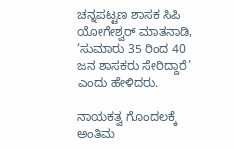ಚನ್ನಪಟ್ಟಣ ಶಾಸಕ ಸಿಪಿ ಯೋಗೇಶ್ವರ್ ಮಾತನಾಡಿ, ‘ಸುಮಾರು 35 ರಿಂದ 40 ಜನ ಶಾಸಕರು ಸೇರಿದ್ದಾರೆ’ ಎಂದು ಹೇಳಿದರು.

ನಾಯಕತ್ವ ಗೊಂದಲಕ್ಕೆ ಅಂತಿಮ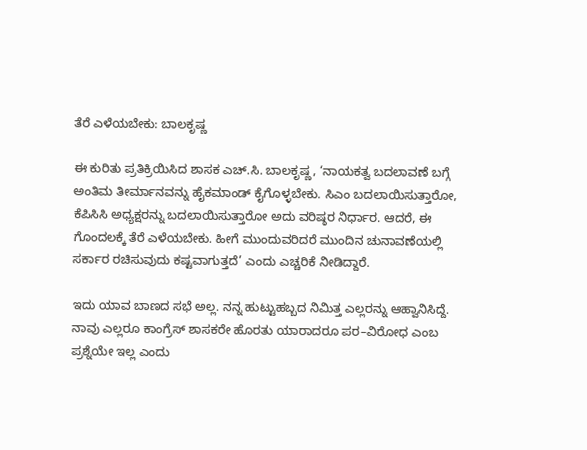ತೆರೆ ಎಳೆಯಬೇಕು: ಬಾಲಕೃಷ್ಣ

ಈ ಕುರಿತು ಪ್ರತಿಕ್ರಿಯಿಸಿದ ಶಾಸಕ ಎಚ್.ಸಿ. ಬಾಲಕೃಷ್ಣ, ‘ನಾಯಕತ್ವ ಬದಲಾವಣೆ ಬಗ್ಗೆ ಅಂತಿಮ ತೀರ್ಮಾನವನ್ನು ಹೈಕಮಾಂಡ್ ಕೈಗೊಳ್ಳಬೇಕು. ಸಿಎಂ ಬದಲಾಯಿಸುತ್ತಾರೋ, ಕೆಪಿಸಿಸಿ ಅಧ್ಯಕ್ಷರನ್ನು ಬದಲಾಯಿಸುತ್ತಾರೋ ಅದು ವರಿಷ್ಠರ ನಿರ್ಧಾರ. ಆದರೆ, ಈ ಗೊಂದಲಕ್ಕೆ ತೆರೆ ಎಳೆಯಬೇಕು. ಹೀಗೆ ಮುಂದುವರಿದರೆ ಮುಂದಿನ ಚುನಾವಣೆಯಲ್ಲಿ ಸರ್ಕಾರ ರಚಿಸುವುದು ಕಷ್ಟವಾಗುತ್ತದೆ’ ಎಂದು ಎಚ್ಚರಿಕೆ ನೀಡಿದ್ದಾರೆ.

ಇದು ಯಾವ ಬಾಣದ ಸಭೆ ಅಲ್ಲ. ನನ್ನ ಹುಟ್ಟುಹಬ್ಬದ ನಿಮಿತ್ತ ಎಲ್ಲರನ್ನು ಆಹ್ವಾನಿಸಿದ್ದೆ. ನಾವು ಎಲ್ಲರೂ ಕಾಂಗ್ರೆಸ್ ಶಾಸಕರೇ ಹೊರತು ಯಾರಾದರೂ ಪರ–ವಿರೋಧ ಎಂಬ ಪ್ರಶ್ನೆಯೇ ಇಲ್ಲ ಎಂದು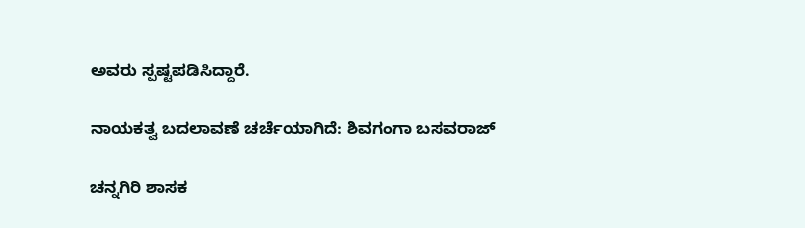ಅವರು ಸ್ಪಷ್ಟಪಡಿಸಿದ್ದಾರೆ.

ನಾಯಕತ್ವ ಬದಲಾವಣೆ ಚರ್ಚೆಯಾಗಿದೆ: ಶಿವಗಂಗಾ ಬಸವರಾಜ್

ಚನ್ನಗಿರಿ ಶಾಸಕ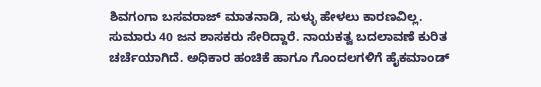ಶಿವಗಂಗಾ ಬಸವರಾಜ್ ಮಾತನಾಡಿ, ಸುಳ್ಳು ಹೇಳಲು ಕಾರಣವಿಲ್ಲ. ಸುಮಾರು 40 ಜನ ಶಾಸಕರು ಸೇರಿದ್ದಾರೆ. ನಾಯಕತ್ವ ಬದಲಾವಣೆ ಕುರಿತ ಚರ್ಚೆಯಾಗಿದೆ. ಅಧಿಕಾರ ಹಂಚಿಕೆ ಹಾಗೂ ಗೊಂದಲಗಳಿಗೆ ಹೈಕಮಾಂಡ್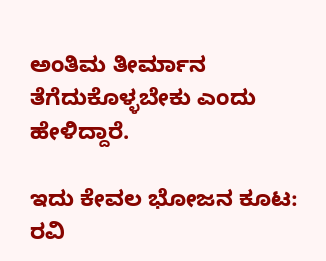ಅಂತಿಮ ತೀರ್ಮಾನ ತೆಗೆದುಕೊಳ್ಳಬೇಕು ಎಂದು ಹೇಳಿದ್ದಾರೆ.

ಇದು ಕೇವಲ ಭೋಜನ ಕೂಟ: ರವಿ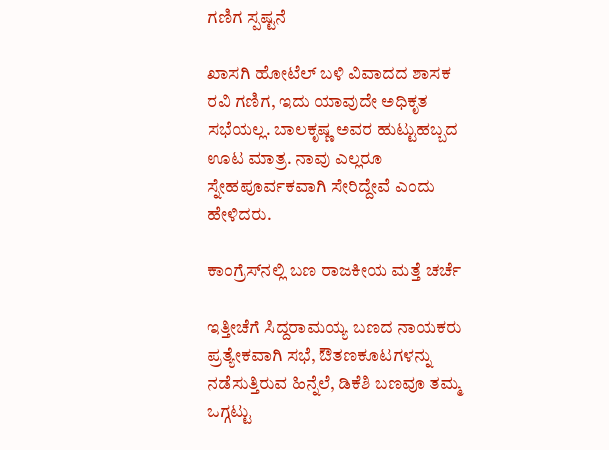ಗಣಿಗ ಸ್ಪಷ್ಟನೆ

ಖಾಸಗಿ ಹೋಟೆಲ್ ಬಳಿ ವಿವಾದದ ಶಾಸಕ ರವಿ ಗಣಿಗ, ಇದು ಯಾವುದೇ ಅಧಿಕೃತ ಸಭೆಯಲ್ಲ. ಬಾಲಕೃಷ್ಣ ಅವರ ಹುಟ್ಟುಹಬ್ಬದ ಊಟ ಮಾತ್ರ. ನಾವು ಎಲ್ಲರೂ ಸ್ನೇಹಪೂರ್ವಕವಾಗಿ ಸೇರಿದ್ದೇವೆ ಎಂದು ಹೇಳಿದರು.

ಕಾಂಗ್ರೆಸ್‌ನಲ್ಲಿ ಬಣ ರಾಜಕೀಯ ಮತ್ತೆ ಚರ್ಚೆ

ಇತ್ತೀಚೆಗೆ ಸಿದ್ದರಾಮಯ್ಯ ಬಣದ ನಾಯಕರು ಪ್ರತ್ಯೇಕವಾಗಿ ಸಭೆ, ಔತಣಕೂಟಗಳನ್ನು ನಡೆಸುತ್ತಿರುವ ಹಿನ್ನೆಲೆ, ಡಿಕೆಶಿ ಬಣವೂ ತಮ್ಮ ಒಗ್ಗಟ್ಟು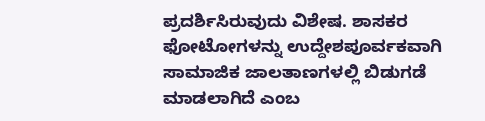ಪ್ರದರ್ಶಿಸಿರುವುದು ವಿಶೇಷ. ಶಾಸಕರ ಫೋಟೋಗಳನ್ನು ಉದ್ದೇಶಪೂರ್ವಕವಾಗಿ ಸಾಮಾಜಿಕ ಜಾಲತಾಣಗಳಲ್ಲಿ ಬಿಡುಗಡೆ ಮಾಡಲಾಗಿದೆ ಎಂಬ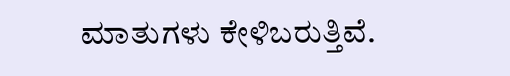ಮಾತುಗಳು ಕೇಳಿಬರುತ್ತಿವೆ.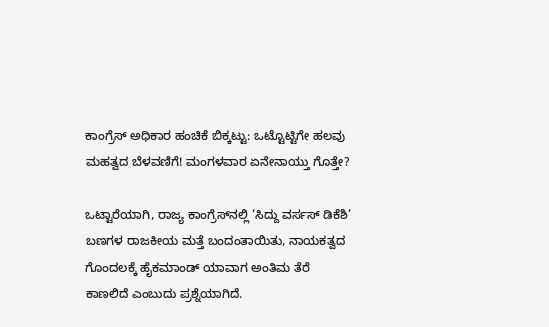ಕಾಂಗ್ರೆಸ್ ಅಧಿಕಾರ ಹಂಚಿಕೆ ಬಿಕ್ಕಟ್ಟು: ಒಟ್ಟೊಟ್ಟಿಗೇ ಹಲವು ಮಹತ್ವದ ಬೆಳವಣಿಗೆ! ಮಂಗಳವಾರ ಏನೇನಾಯ್ತು ಗೊತ್ತೇ?

ಒಟ್ಟಾರೆಯಾಗಿ, ರಾಜ್ಯ ಕಾಂಗ್ರೆಸ್‌ನಲ್ಲಿ ‘ಸಿದ್ದು ವರ್ಸಸ್ ಡಿಕೆಶಿ’ ಬಣಗಳ ರಾಜಕೀಯ ಮತ್ತೆ ಬಂದಂತಾಯಿತು, ನಾಯಕತ್ವದ ಗೊಂದಲಕ್ಕೆ ಹೈಕಮಾಂಡ್ ಯಾವಾಗ ಅಂತಿಮ ತೆರೆ ಕಾಣಲಿದೆ ಎಂಬುದು ಪ್ರಶ್ನೆಯಾಗಿದೆ.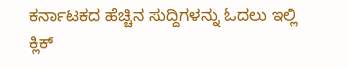ಕರ್ನಾಟಕದ ಹೆಚ್ಚಿನ ಸುದ್ದಿಗಳನ್ನು ಓದಲು ಇಲ್ಲಿ ಕ್ಲಿಕ್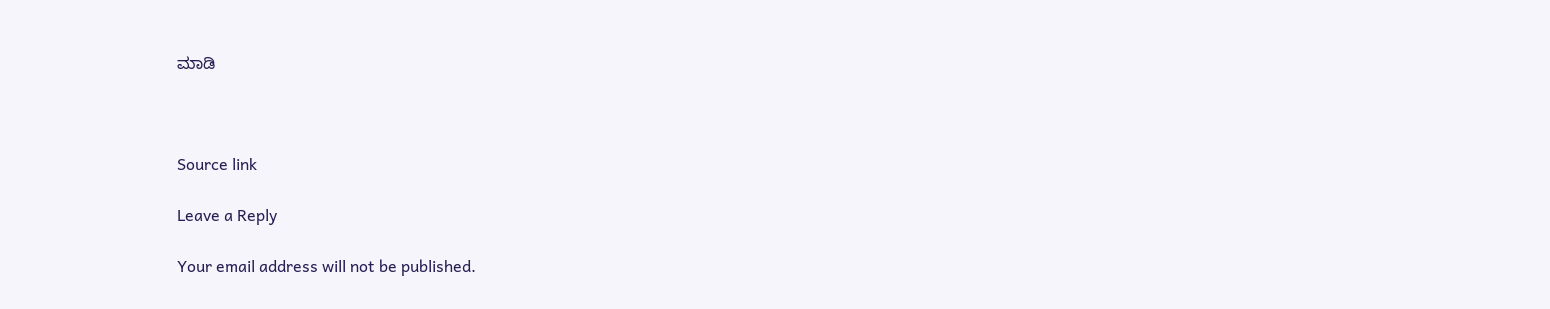ಮಾಡಿ



Source link

Leave a Reply

Your email address will not be published.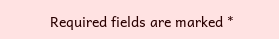Required fields are marked *